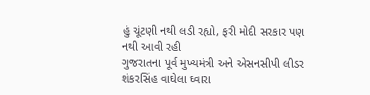હું ચૂંટણી નથી લડી રહ્યો, ફરી મોદી સરકાર પણ નથી આવી રહી
ગુજરાતના પૂર્વ મુખ્યમંત્રી અને એસનસીપી લીડર શંકરસિંહ વાઘેલા ઘ્વારા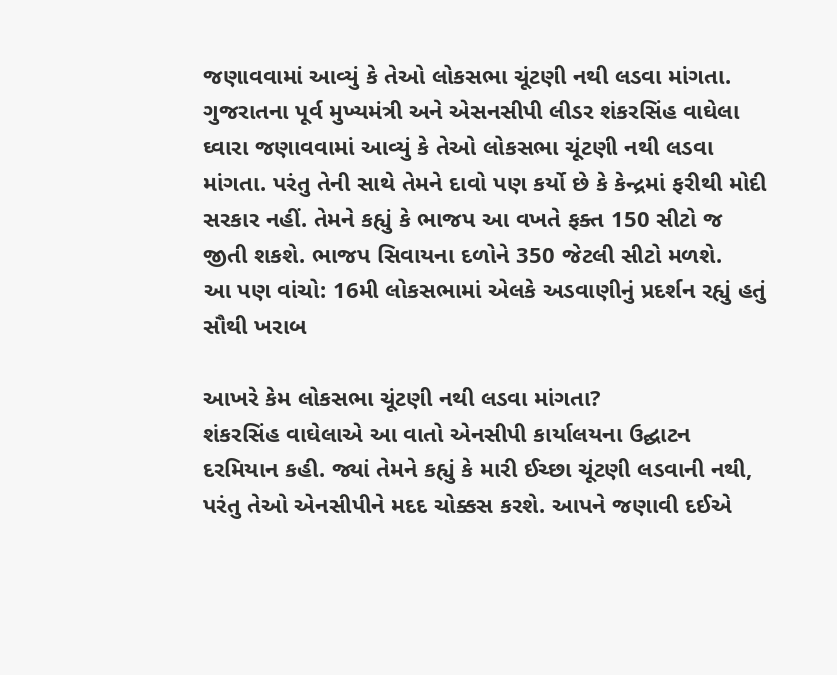જણાવવામાં આવ્યું કે તેઓ લોકસભા ચૂંટણી નથી લડવા માંગતા.
ગુજરાતના પૂર્વ મુખ્યમંત્રી અને એસનસીપી લીડર શંકરસિંહ વાઘેલા ઘ્વારા જણાવવામાં આવ્યું કે તેઓ લોકસભા ચૂંટણી નથી લડવા માંગતા. પરંતુ તેની સાથે તેમને દાવો પણ કર્યો છે કે કેન્દ્રમાં ફરીથી મોદી સરકાર નહીં. તેમને કહ્યું કે ભાજપ આ વખતે ફક્ત 150 સીટો જ જીતી શકશે. ભાજપ સિવાયના દળોને 350 જેટલી સીટો મળશે.
આ પણ વાંચો: 16મી લોકસભામાં એલકે અડવાણીનું પ્રદર્શન રહ્યું હતું સૌથી ખરાબ

આખરે કેમ લોકસભા ચૂંટણી નથી લડવા માંગતા?
શંકરસિંહ વાઘેલાએ આ વાતો એનસીપી કાર્યાલયના ઉદ્ઘાટન દરમિયાન કહી. જ્યાં તેમને કહ્યું કે મારી ઈચ્છા ચૂંટણી લડવાની નથી, પરંતુ તેઓ એનસીપીને મદદ ચોક્કસ કરશે. આપને જણાવી દઈએ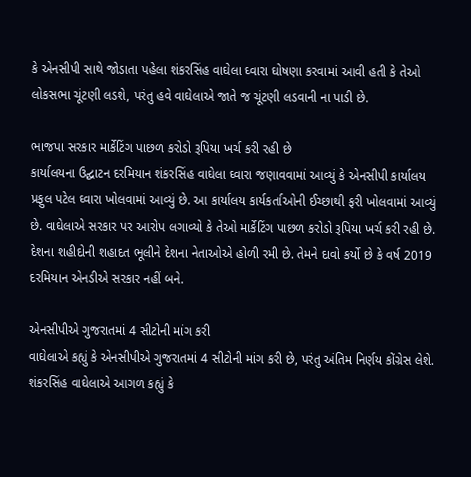કે એનસીપી સાથે જોડાતા પહેલા શંકરસિંહ વાઘેલા ઘ્વારા ઘોષણા કરવામાં આવી હતી કે તેઓ લોકસભા ચૂંટણી લડશે, પરંતુ હવે વાઘેલાએ જાતે જ ચૂંટણી લડવાની ના પાડી છે.

ભાજપા સરકાર માર્કેટિંગ પાછળ કરોડો રૂપિયા ખર્ચ કરી રહી છે
કાર્યાલયના ઉદ્ઘાટન દરમિયાન શંકરસિંહ વાઘેલા ઘ્વારા જણાવવામાં આવ્યું કે એનસીપી કાર્યાલય પ્રફુલ પટેલ ઘ્વારા ખોલવામાં આવ્યું છે. આ કાર્યાલય કાર્યકર્તાઓની ઈચ્છાથી ફરી ખોલવામાં આવ્યું છે. વાઘેલાએ સરકાર પર આરોપ લગાવ્યો કે તેઓ માર્કેટિંગ પાછળ કરોડો રૂપિયા ખર્ચ કરી રહી છે. દેશના શહીદોની શહાદત ભૂલીને દેશના નેતાઓએ હોળી રમી છે. તેમને દાવો કર્યો છે કે વર્ષ 2019 દરમિયાન એનડીએ સરકાર નહીં બને.

એનસીપીએ ગુજરાતમાં 4 સીટોની માંગ કરી
વાઘેલાએ કહ્યું કે એનસીપીએ ગુજરાતમાં 4 સીટોની માંગ કરી છે, પરંતુ અંતિમ નિર્ણય કોંગ્રેસ લેશે. શંકરસિંહ વાઘેલાએ આગળ કહ્યું કે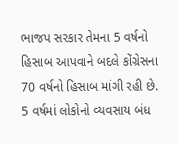ભાજપ સરકાર તેમના 5 વર્ષનો હિસાબ આપવાને બદલે કોંગ્રેસના 70 વર્ષનો હિસાબ માંગી રહી છે. 5 વર્ષમાં લોકોનો વ્યવસાય બંધ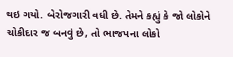થઇ ગયો. બેરોજગારી વધી છે. તેમને કહ્યું કે જો લોકોને ચોકીદાર જ બનવું છે, તો ભાજપના લોકો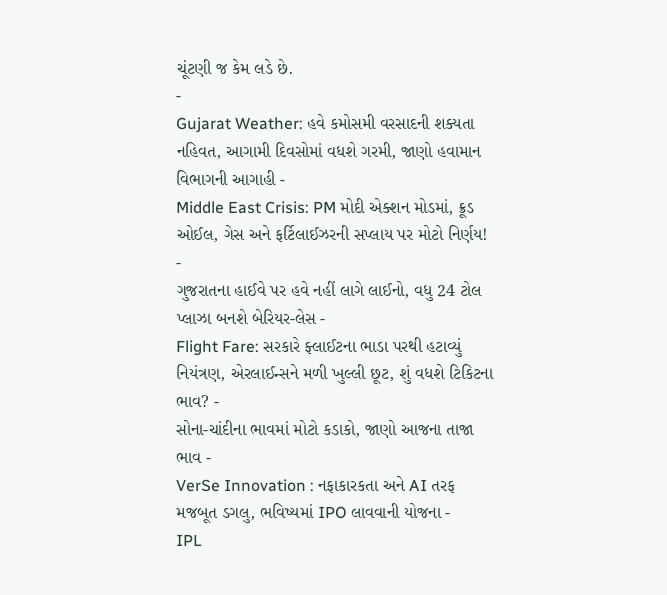ચૂંટણી જ કેમ લડે છે.
-
Gujarat Weather: હવે કમોસમી વરસાદની શક્યતા નહિવત, આગામી દિવસોમાં વધશે ગરમી, જાણો હવામાન વિભાગની આગાહી -
Middle East Crisis: PM મોદી એક્શન મોડમાં, ક્રૂડ ઓઈલ, ગેસ અને ફર્ટિલાઈઝરની સપ્લાય પર મોટો નિર્ણય! -
ગુજરાતના હાઈવે પર હવે નહીં લાગે લાઈનો, વધુ 24 ટોલ પ્લાઝા બનશે બેરિયર-લેસ -
Flight Fare: સરકારે ફ્લાઈટના ભાડા પરથી હટાવ્યું નિયંત્રણ, એરલાઈન્સને મળી ખુલ્લી છૂટ, શું વધશે ટિકિટના ભાવ? -
સોના-ચાંદીના ભાવમાં મોટો કડાકો, જાણો આજના તાજા ભાવ -
VerSe Innovation : નફાકારકતા અને AI તરફ મજબૂત ડગલુ, ભવિષ્યમાં IPO લાવવાની યોજના -
IPL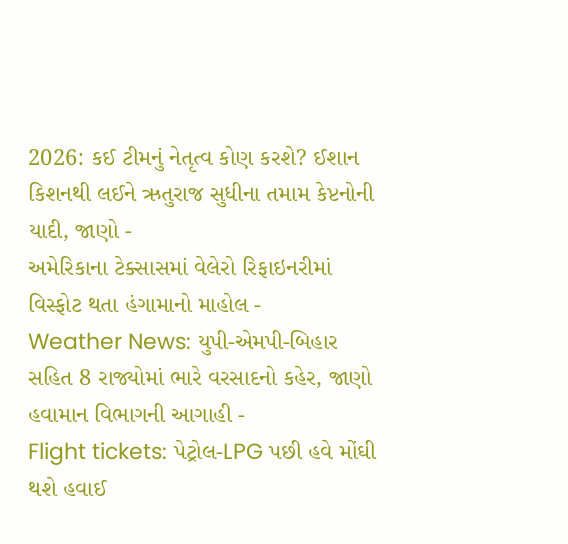2026: કઈ ટીમનું નેતૃત્વ કોણ કરશે? ઈશાન કિશનથી લઈને ઋતુરાજ સુધીના તમામ કેપ્ટનોની યાદી, જાણો -
અમેરિકાના ટેક્સાસમાં વેલેરો રિફાઇનરીમાં વિસ્ફોટ થતા હંગામાનો માહોલ -
Weather News: યુપી-એમપી-બિહાર સહિત 8 રાજ્યોમાં ભારે વરસાદનો કહેર, જાણો હવામાન વિભાગની આગાહી -
Flight tickets: પેટ્રોલ-LPG પછી હવે મોંઘી થશે હવાઈ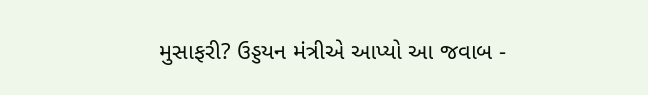મુસાફરી? ઉડ્ડયન મંત્રીએ આપ્યો આ જવાબ -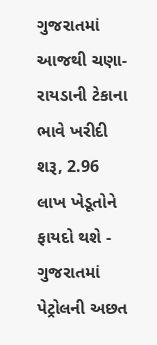ગુજરાતમાં આજથી ચણા-રાયડાની ટેકાના ભાવે ખરીદી શરૂ, 2.96 લાખ ખેડૂતોને ફાયદો થશે -
ગુજરાતમાં પેટ્રોલની અછત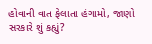હોવાની વાત ફેલાતા હંગામો, જાણો સરકારે શું કહ્યું?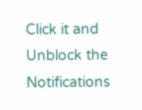Click it and Unblock the Notifications